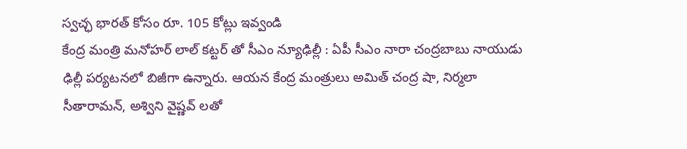స్వచ్ఛ భారత్ కోసం రూ. 105 కోట్లు ఇవ్వండి
కేంద్ర మంత్రి మనోహర్ లాల్ కట్టర్ తో సీఎం న్యూఢిల్లీ : ఏపీ సీఎం నారా చంద్రబాబు నాయుడు ఢిల్లీ పర్యటనలో బిజీగా ఉన్నారు. ఆయన కేంద్ర మంత్రులు అమిత్ చంద్ర షా, నిర్మలా సీతారామన్, అశ్విని వైష్ణవ్ లతో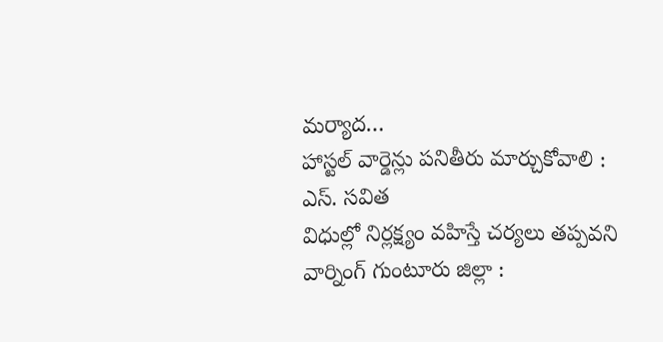మర్యాద…
హాస్టల్ వార్డెన్లు పనితీరు మార్చుకోవాలి : ఎస్. సవిత
విధుల్లో నిర్లక్ష్యం వహిస్తే చర్యలు తప్పవని వార్నింగ్ గుంటూరు జిల్లా :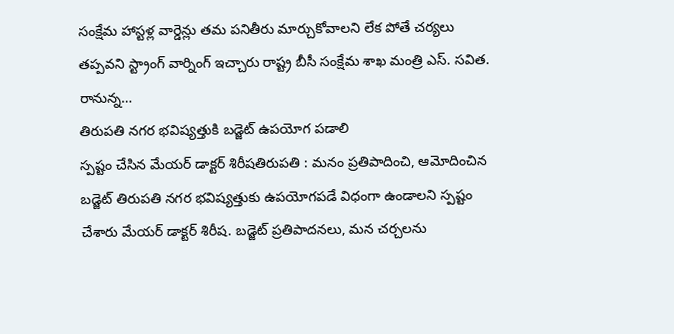సంక్షేమ హాస్టళ్ల వార్డెన్లు తమ పనితీరు మార్చుకోవాలని లేక పోతే చర్యలు తప్పవని స్ట్రాంగ్ వార్నింగ్ ఇచ్చారు రాష్ట్ర బీసీ సంక్షేమ శాఖ మంత్రి ఎస్. సవిత. రానున్న…
తిరుపతి నగర భవిష్యత్తుకి బడ్జెట్ ఉపయోగ పడాలి
స్పష్టం చేసిన మేయర్ డాక్టర్ శిరీషతిరుపతి : మనం ప్రతిపాదించి, ఆమోదించిన బడ్జెట్ తిరుపతి నగర భవిష్యత్తుకు ఉపయోగపడే విధంగా ఉండాలని స్పష్టం చేశారు మేయర్ డాక్టర్ శిరీష. బడ్జెట్ ప్రతిపాదనలు, మన చర్చలను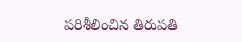పరిశీలించిన తిరుపతి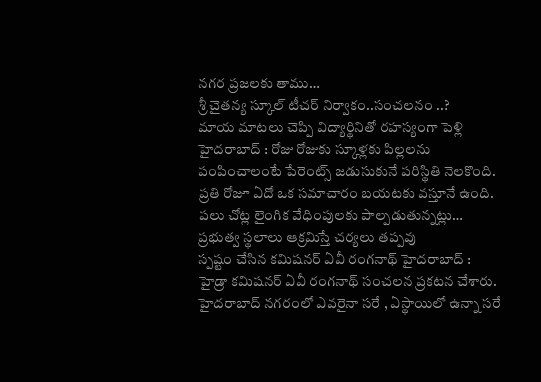నగర ప్రజలకు తాము…
శ్రీ చైతన్య స్కూల్ టీచర్ నిర్వాకం..సంచలనం ..?
మాయ మాటలు చెప్పి విద్యార్థినితో రహస్యంగా పెళ్లి హైదరాబాద్ : రోజు రోజుకు స్కూళ్లకు పిల్లలను పంపించాలంటే పేరెంట్స్ జడుసుకునే పరిస్థితి నెలకొంది. ప్రతి రోజూ ఏదో ఒక సమాచారం బయటకు వస్తూనే ఉంది. పలు చోట్ల లైంగిక వేధింపులకు పాల్పడుతున్నట్లు…
ప్రభుత్వ స్థలాలు ఆక్రమిస్తే చర్యలు తప్పవు
స్పష్టం చేసిన కమిషనర్ ఏవీ రంగనాథ్ హైదరాబాద్ : హైడ్రా కమిషనర్ ఏవీ రంగనాథ్ సంచలన ప్రకటన చేశారు. హైదరాబాద్ నగరంలో ఎవరైనా సరే , ఏస్థాయిలో ఉన్నా సరే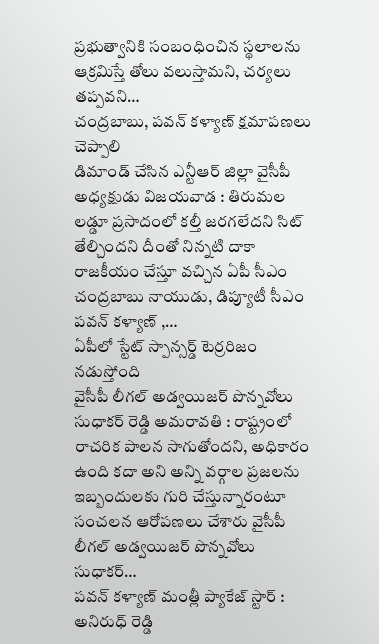ప్రభుత్వానికి సంబంధించిన స్థలాలను ఆక్రమిస్తే తోలు వలుస్తామని, చర్యలు తప్పవని…
చంద్రబాబు, పవన్ కళ్యాణ్ క్షమాపణలు చెప్పాలి
డిమాండ్ చేసిన ఎన్టీఆర్ జిల్లా వైసీపీ అధ్యక్షుడు విజయవాడ : తిరుమల లడ్డూ ప్రసాదంలో కల్తీ జరగలేదని సిట్ తేల్చిందని దీంతో నిన్నటి దాకా రాజకీయం చేస్తూ వచ్చిన ఏపీ సీఎం చంద్రబాబు నాయుడు, డిప్యూటీ సీఎం పవన్ కళ్యాణ్ ,…
ఏపీలో స్టేట్ స్పాన్సర్డ్ టెర్రరిజం నడుస్తోంది
వైసీపీ లీగల్ అడ్వయిజర్ పొన్నవోలు సుధాకర్ రెడ్డి అమరావతి : రాష్ట్రంలో రాచరిక పాలన సాగుతోందని, అధికారం ఉంది కదా అని అన్ని వర్గాల ప్రజలను ఇబ్బందులకు గురి చేస్తున్నారంటూ సంచలన ఆరోపణలు చేశారు వైసీపీ లీగల్ అడ్వయిజర్ పొన్నవోలు సుధాకర్…
పవన్ కళ్యాణ్ మంత్లీ ప్యాకేజ్ స్టార్ : అనిరుధ్ రెడ్డి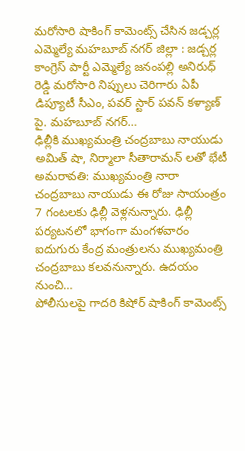మరోసారి షాకింగ్ కామెంట్స్ చేసిన జడ్చర్ల ఎమ్మెల్యే మహబూబ్ నగర్ జిల్లా : జడ్చర్ల కాంగ్రెస్ పార్టీ ఎమ్మెల్యే జనంపల్లి అనిరుధ్ రెడ్డి మరోసారి నిప్పులు చెరిగారు ఏపీ డిప్యూటీ సీఎం, పవర్ స్టార్ పవన్ కళ్యాణ్ పై. మహబూబ్ నగర్…
ఢిల్లీకి ముఖ్యమంత్రి చంద్రబాబు నాయుడు
అమిత్ షా, నిర్మాలా సీతారామన్ లతో భేటీ అమరావతి: ముఖ్యమంత్రి నారా చంద్రబాబు నాయుడు ఈ రోజు సాయంత్రం 7 గంటలకు ఢిల్లీ వెళ్లనున్నారు. ఢిల్లీ పర్యటనలో భాగంగా మంగళవారం ఐదుగురు కేంద్ర మంత్రులను ముఖ్యమంత్రి చంద్రబాబు కలవనున్నారు. ఉదయం నుంచి…
పోలీసులపై గాదరి కిషోర్ షాకింగ్ కామెంట్స్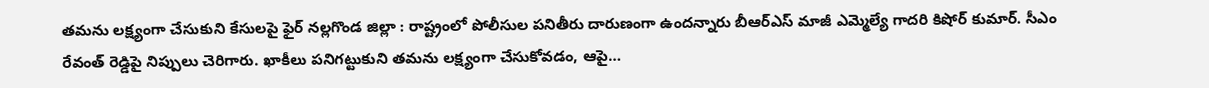తమను లక్ష్యంగా చేసుకుని కేసులపై ఫైర్ నల్లగొండ జిల్లా : రాష్ట్రంలో పోలీసుల పనితీరు దారుణంగా ఉందన్నారు బీఆర్ఎస్ మాజీ ఎమ్మెల్యే గాదరి కిషోర్ కుమార్. సీఎం రేవంత్ రెడ్డిపై నిప్పులు చెరిగారు. ఖాకీలు పనిగట్టుకుని తమను లక్ష్యంగా చేసుకోవడం, ఆపై…